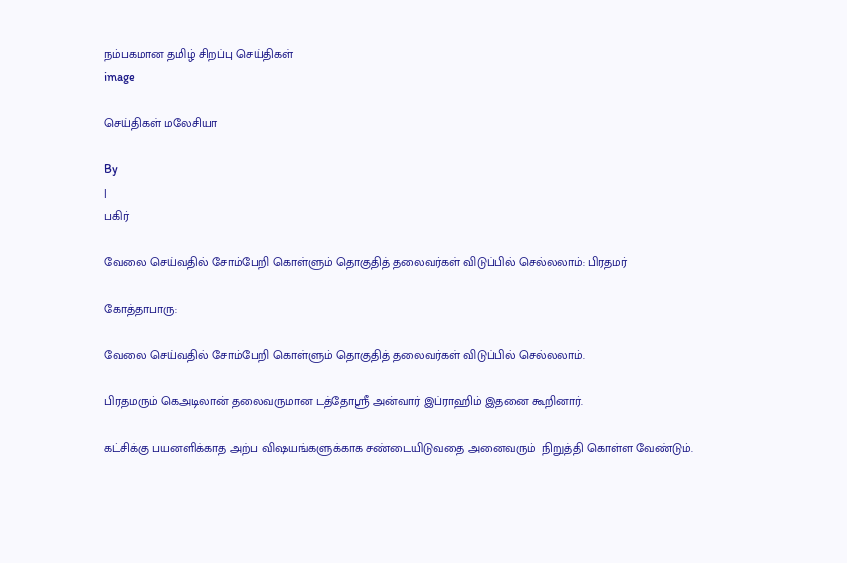நம்பகமான தமிழ் சிறப்பு செய்திகள்
image

செய்திகள் மலேசியா

By
|
பகிர்

வேலை செய்வதில் சோம்பேறி கொள்ளும் தொகுதித் தலைவர்கள் விடுப்பில் செல்லலாம்: பிரதமர்

கோத்தாபாரு:

வேலை செய்வதில் சோம்பேறி கொள்ளும் தொகுதித் தலைவர்கள் விடுப்பில் செல்லலாம்.

பிரதமரும் கெஅடிலான் தலைவருமான டத்தோஸ்ரீ அன்வார் இப்ராஹிம் இதனை கூறினார்.

கட்சிக்கு பயனளிக்காத அற்ப விஷயங்களுக்காக சண்டையிடுவதை அனைவரும்  நிறுத்தி கொள்ள வேண்டும்.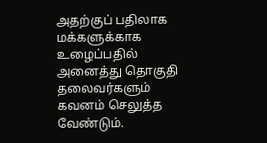அதற்குப் பதிலாக மக்களுக்காக உழைப்பதில் அனைத்து தொகுதி தலைவர்களும் கவனம் செலுத்த வேண்டும்.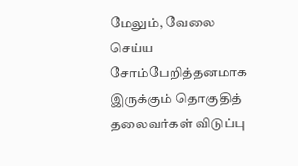மேலும், வேலை செய்ய சோம்பேறித்தனமாக இருக்கும் தொகுதித் தலைவர்கள் விடுப்பு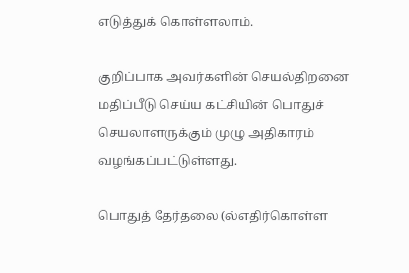எடுத்துக் கொள்ளலாம்.

குறிப்பாக அவர்களின் செயல்திறனை மதிப்பீடு செய்ய கட்சியின் பொதுச் செயலாளருக்கும் முழு அதிகாரம் வழங்கப்பட்டுள்ளது.

பொதுத் தேர்தலை (ல்எதிர்கொள்ள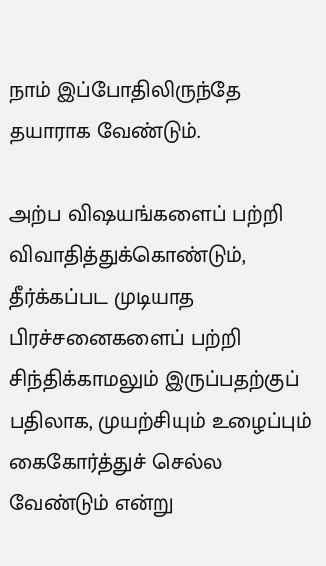நாம் இப்போதிலிருந்தே தயாராக வேண்டும்.

அற்ப விஷயங்களைப் பற்றி விவாதித்துக்கொண்டும், தீர்க்கப்பட முடியாத பிரச்சனைகளைப் பற்றி சிந்திக்காமலும் இருப்பதற்குப் பதிலாக, முயற்சியும் உழைப்பும் கைகோர்த்துச் செல்ல வேண்டும் என்று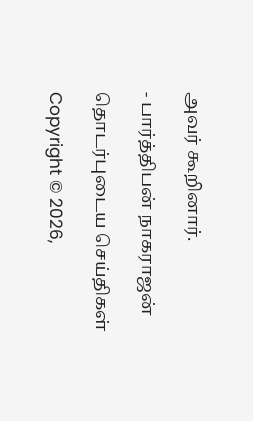அவர் கூறினார்.

- பார்த்திபன் நாகராஜன்

தொடர்புடைய செய்திகள்

Copyright © 2026,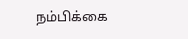நம்பிக்கை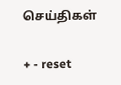செய்திகள்

+ - reset